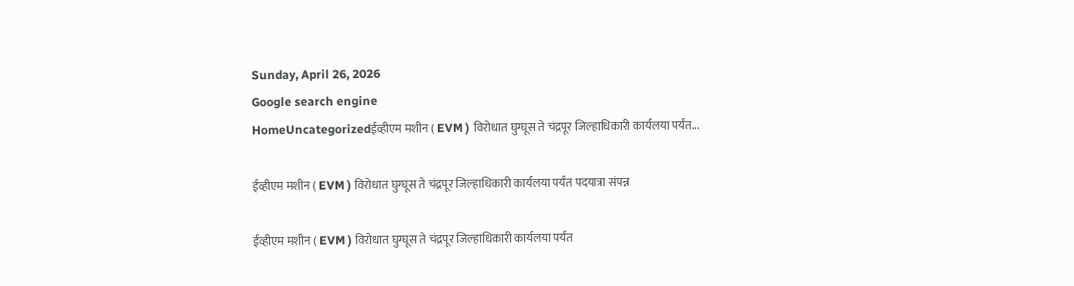Sunday, April 26, 2026
Google search engine
HomeUncategorizedईव्हीएम मशीन ( EVM ) विरोधात घुग्घूस ते चंद्रपूर जिल्हाधिकारी कार्यलया पर्यंत...

ईव्हीएम मशीन ( EVM ) विरोधात घुग्घूस ते चंद्रपूर जिल्हाधिकारी कार्यलया पर्यंत पदयात्रा संपन्न

ईव्हीएम मशीन ( EVM ) विरोधात घुग्घूस ते चंद्रपूर जिल्हाधिकारी कार्यलया पर्यंत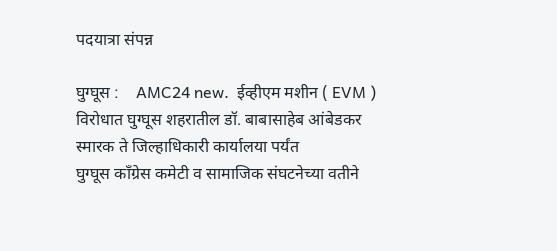पदयात्रा संपन्न

घुग्घूस :    AMC24 new.  ईव्हीएम मशीन ( EVM ) विरोधात घुग्घूस शहरातील डॉ. बाबासाहेब आंबेडकर स्मारक ते जिल्हाधिकारी कार्यालया पर्यंत
घुग्घूस काँग्रेस कमेटी व सामाजिक संघटनेच्या वतीने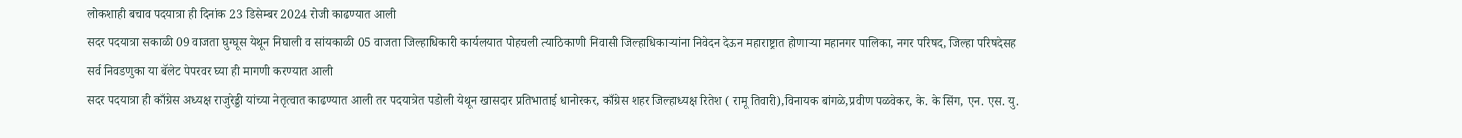लोकशाही बचाव पदयात्रा ही दिनांक 23 डिसेम्बर 2024 रोजी काढण्यात आली
सदर पदयात्रा सकाळी 09 वाजता घुग्घूस येथून निघाली व सांयकाळी 05 वाजता जिल्हाधिकारी कार्यलयात पोहचली त्याठिकाणी निवासी जिल्हाधिकाऱ्यांना निवेदन देऊन महाराष्ट्रात होणाऱ्या महानगर पालिका, नगर परिषद, जिल्हा परिषदेसह सर्व निवडणुका या बॅलेट पेपरवर घ्या ही मागणी करण्यात आली
सदर पदयात्रा ही काँग्रेस अध्यक्ष राजुरेड्डी यांच्या नेतृत्वात काढण्यात आली तर पदयात्रेत पडोली येथून खासदार प्रतिभाताई धानोरकर, काँग्रेस शहर जिल्हाध्यक्ष रितेश ( रामू तिवारी),विनायक बांगळे,प्रवीण पळवेकर, के. के सिंग, एन. एस. यु.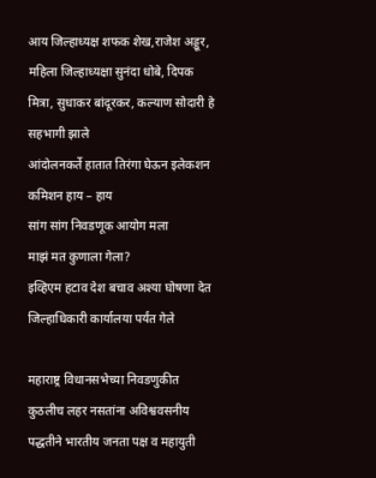आय जिल्हाध्यक्ष शफक शेख,राजेश अड्डूर, महिला जिल्हाध्यक्षा सुनंदा धोबे, दिपक मित्रा, सुधाकर बांदूरकर, कल्याण सोदारी हे सहभागी झाले
आंदोलनकर्ते हातात तिरंगा घेऊन इलेकशन कमिशन हाय – हाय
सांग सांग निवडणूक आयोग मला
माझं मत कुणाला गेला?
इव्हिएम हटाव देश बचाव अश्या घोषणा देत जिल्हाधिकारी कार्यालया पर्यंत गेले

महाराष्ट्र विधानसभेच्या निवडणुकीत कुठलीच लहर नसतांना अविश्ववसनीय पद्धतीने भारतीय जनता पक्ष व महायुती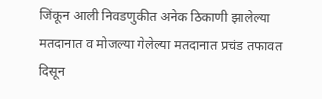जिंकून आली निवडणुकीत अनेक ठिकाणी झालेल्या मतदानात व मोजल्या गेलेल्या मतदानात प्रचंड तफावत दिसून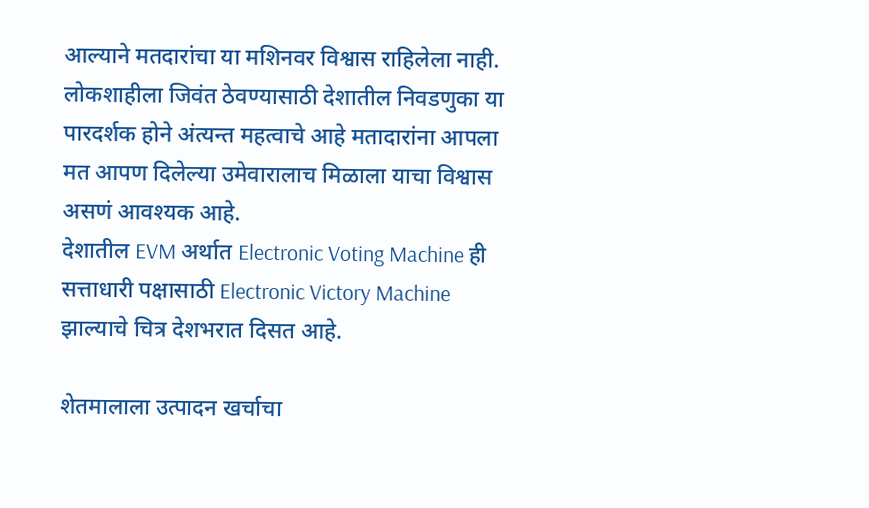आल्याने मतदारांचा या मशिनवर विश्वास राहिलेला नाही.
लोकशाहीला जिवंत ठेवण्यासाठी देशातील निवडणुका या पारदर्शक होने अंत्यन्त महत्वाचे आहे मतादारांना आपला मत आपण दिलेल्या उमेवारालाच मिळाला याचा विश्वास असणं आवश्यक आहे.
देशातील EVM अर्थात Electronic Voting Machine ही सत्ताधारी पक्षासाठी Electronic Victory Machine झाल्याचे चित्र देशभरात दिसत आहे.

शेतमालाला उत्पादन खर्चाचा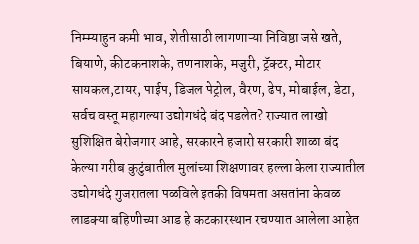निम्म्याहुन कमी भाव, शेतीसाठी लागणाऱ्या निविष्ठा जसे खते, बियाणे, कीटकनाशके, तणनाशके, मजुरी, ट्रॅक्टर, मोटार सायकल,टायर, पाईप, डिजल पेट्रोल, वैरण, ढेप, मोबाईल, डेटा, सर्वच वस्तू महागल्या उद्योगधंदे बंद पडलेत? राज्यात लाखो सुशिक्षित बेरोजगार आहे, सरकारने हजारो सरकारी शाळा बंद केल्या गरीब कुटुंबातील मुलांच्या शिक्षणावर हल्ला केला राज्यातील उद्योगधंदे गुजरातला पळविले इतकी विषमता असतांना केवळ लाडक्या बहिणीच्या आड हे कटकारस्थान रचण्यात आलेला आहेत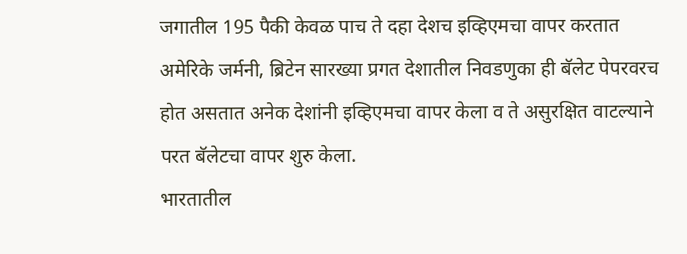जगातील 195 पैकी केवळ पाच ते दहा देशच इव्हिएमचा वापर करतात अमेरिके जर्मनी, ब्रिटेन सारख्या प्रगत देशातील निवडणुका ही बॅलेट पेपरवरच होत असतात अनेक देशांनी इव्हिएमचा वापर केला व ते असुरक्षित वाटल्याने परत बॅलेटचा वापर शुरु केला.
भारतातील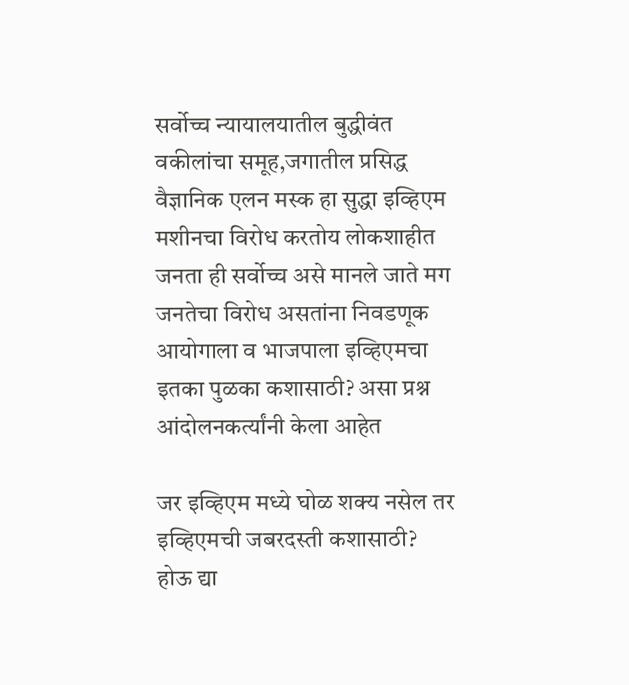सर्वोच्च न्यायालयातील बुद्धीवंत वकीलांचा समूह,जगातील प्रसिद्ध वैज्ञानिक एलन मस्क हा सुद्धा इव्हिएम मशीनचा विरोध करतोय लोकशाहीत जनता ही सर्वोच्च असे मानले जाते मग जनतेचा विरोध असतांना निवडणूक आयोगाला व भाजपाला इव्हिएमचा इतका पुळका कशासाठी? असा प्रश्न आंदोलनकर्त्यांनी केला आहेत

जर इव्हिएम मध्ये घोळ शक्य नसेल तर इव्हिएमची जबरदस्ती कशासाठी?
होऊ द्या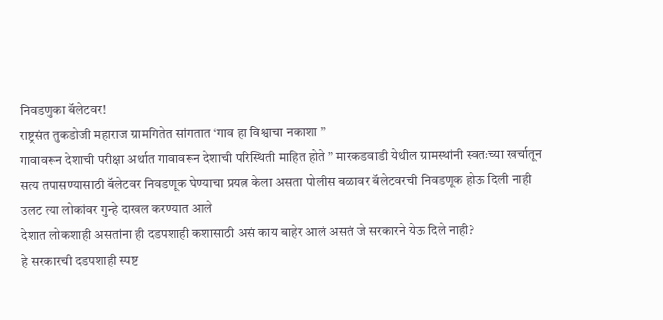निवडणुका बॅलेटवर!
राष्ट्रसंत तुकडोजी महाराज ग्रामगितेत सांगतात ‘गाव हा विश्वाचा नकाशा ”
गावावरून देशाची परीक्षा अर्थात गावावरून देशाची परिस्थिती माहित होते ” मारकडवाडी येथील ग्रामस्थांनी स्वतःच्या खर्चातून सत्य तपासण्यासाठी बॅलेटवर निवडणूक घेण्याचा प्रयत्न केला असता पोलीस बळावर बॅलेटवरची निवडणूक होऊ दिली नाही उलट त्या लोकांवर गुन्हे दाखल करण्यात आले
देशात लोकशाही असतांना ही दडपशाही कशासाठी असं काय बाहेर आलं असतं जे सरकारने येऊ दिले नाही?
हे सरकारची दडपशाही स्पष्ट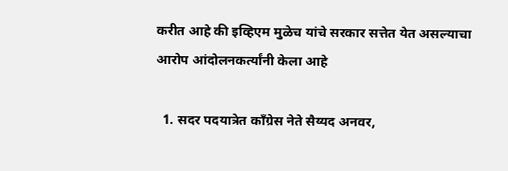करीत आहे की इव्हिएम मुळेच यांचे सरकार सत्तेत येत असल्याचा आरोप आंदोलनकर्त्यांनी केला आहे

  1. सदर पदयात्रेत काँग्रेस नेते सैय्यद अनवर,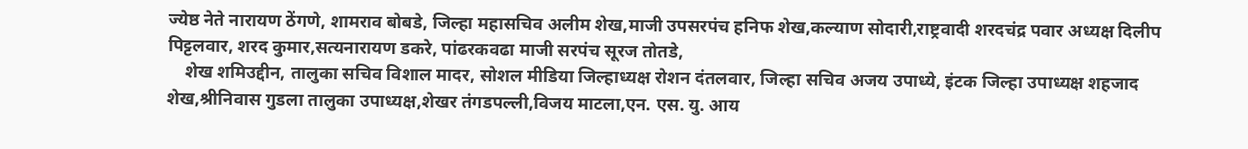ज्येष्ठ नेते नारायण ठेंगणे, शामराव बोबडे, जिल्हा महासचिव अलीम शेख,माजी उपसरपंच हनिफ शेख,कल्याण सोदारी,राष्ट्रवादी शरदचंद्र पवार अध्यक्ष दिलीप पिट्टलवार, शरद कुमार,सत्यनारायण डकरे, पांढरकवढा माजी सरपंच सूरज तोतडे,
    शेख शमिउद्दीन, तालुका सचिव विशाल मादर, सोशल मीडिया जिल्हाध्यक्ष रोशन दंतलवार, जिल्हा सचिव अजय उपाध्ये, इंटक जिल्हा उपाध्यक्ष शहजाद शेख,श्रीनिवास गुडला तालुका उपाध्यक्ष,शेखर तंगडपल्ली,विजय माटला,एन. एस. यु. आय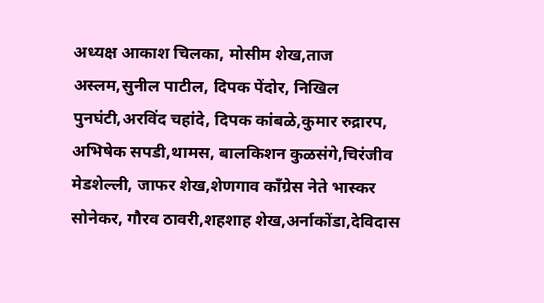अध्यक्ष आकाश चिलका, मोसीम शेख,ताज अस्लम,सुनील पाटील, दिपक पेंदोर, निखिल पुनघंटी,अरविंद चहांदे, दिपक कांबळे,कुमार रुद्रारप, अभिषेक सपडी,थामस, बालकिशन कुळसंगे,चिरंजीव मेडशेल्ली, जाफर शेख,शेणगाव काँग्रेस नेते भास्कर सोनेकर, गौरव ठावरी,शहशाह शेख,अर्नाकोंडा,देविदास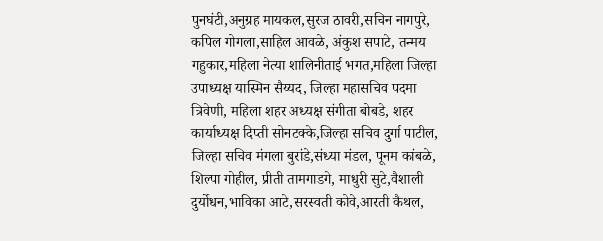पुनघंटी,अनुग्रह मायकल,सुरज ठावरी,सचिन नागपुरे, कपिल गोगला,साहिल आवळे, अंकुश सपाटे, तन्मय गहुकार,महिला नेत्या शालिनीताई भगत,महिला जिल्हा उपाध्यक्ष यास्मिन सैय्यद, जिल्हा महासचिव पदमा त्रिवेणी, महिला शहर अध्यक्ष संगीता बोबडे, शहर कार्याध्यक्ष दिप्ती सोनटक्के,जिल्हा सचिव दुर्गा पाटील, जिल्हा सचिव मंगला बुरांडे,संध्या मंडल, पूनम कांबळे, शिल्पा गोहील, प्रीती तामगाडगे, माधुरी सुटे,वैशाली दुर्योधन,भाविका आटे,सरस्वती कोवे,आरती कैथल,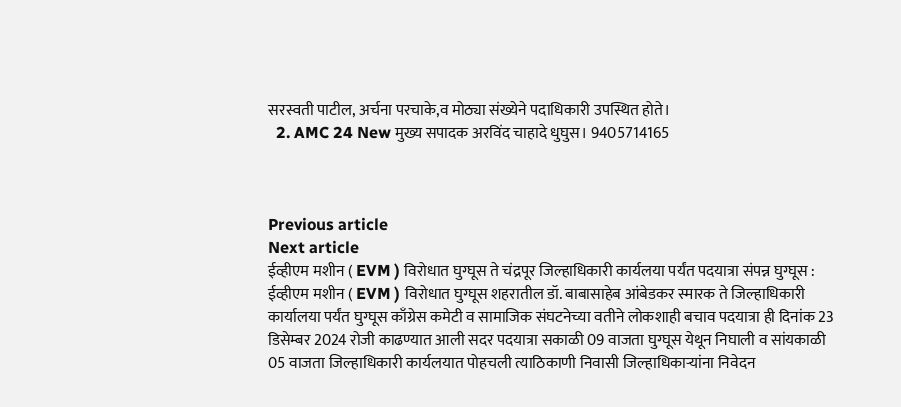सरस्वती पाटील, अर्चना परचाके,व मोठ्या संख्येने पदाधिकारी उपस्थित होते।
  2. AMC 24 New मुख्य सपादक अरविंद चाहादे धुघुस। 9405714165



Previous article
Next article
ईव्हीएम मशीन ( EVM ) विरोधात घुग्घूस ते चंद्रपूर जिल्हाधिकारी कार्यलया पर्यंत पदयात्रा संपन्न घुग्घूस : ईव्हीएम मशीन ( EVM ) विरोधात घुग्घूस शहरातील डॉ. बाबासाहेब आंबेडकर स्मारक ते जिल्हाधिकारी कार्यालया पर्यंत घुग्घूस काँग्रेस कमेटी व सामाजिक संघटनेच्या वतीने लोकशाही बचाव पदयात्रा ही दिनांक 23 डिसेम्बर 2024 रोजी काढण्यात आली सदर पदयात्रा सकाळी 09 वाजता घुग्घूस येथून निघाली व सांयकाळी 05 वाजता जिल्हाधिकारी कार्यलयात पोहचली त्याठिकाणी निवासी जिल्हाधिकाऱ्यांना निवेदन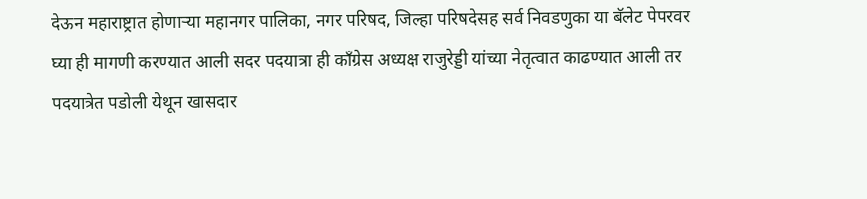देऊन महाराष्ट्रात होणाऱ्या महानगर पालिका, नगर परिषद, जिल्हा परिषदेसह सर्व निवडणुका या बॅलेट पेपरवर घ्या ही मागणी करण्यात आली सदर पदयात्रा ही काँग्रेस अध्यक्ष राजुरेड्डी यांच्या नेतृत्वात काढण्यात आली तर पदयात्रेत पडोली येथून खासदार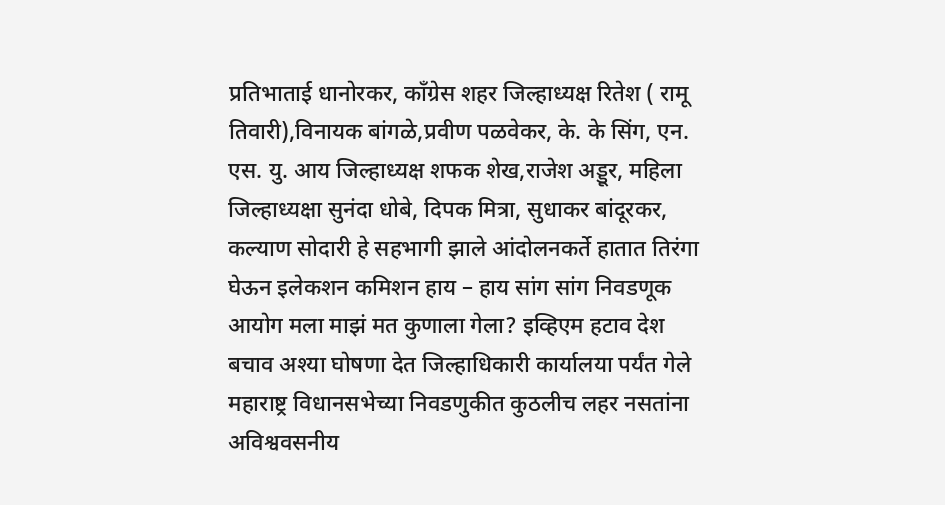प्रतिभाताई धानोरकर, काँग्रेस शहर जिल्हाध्यक्ष रितेश ( रामू तिवारी),विनायक बांगळे,प्रवीण पळवेकर, के. के सिंग, एन. एस. यु. आय जिल्हाध्यक्ष शफक शेख,राजेश अड्डूर, महिला जिल्हाध्यक्षा सुनंदा धोबे, दिपक मित्रा, सुधाकर बांदूरकर, कल्याण सोदारी हे सहभागी झाले आंदोलनकर्ते हातात तिरंगा घेऊन इलेकशन कमिशन हाय – हाय सांग सांग निवडणूक आयोग मला माझं मत कुणाला गेला? इव्हिएम हटाव देश बचाव अश्या घोषणा देत जिल्हाधिकारी कार्यालया पर्यंत गेले महाराष्ट्र विधानसभेच्या निवडणुकीत कुठलीच लहर नसतांना अविश्ववसनीय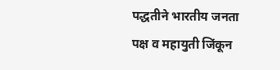पद्धतीने भारतीय जनता पक्ष व महायुती जिंकून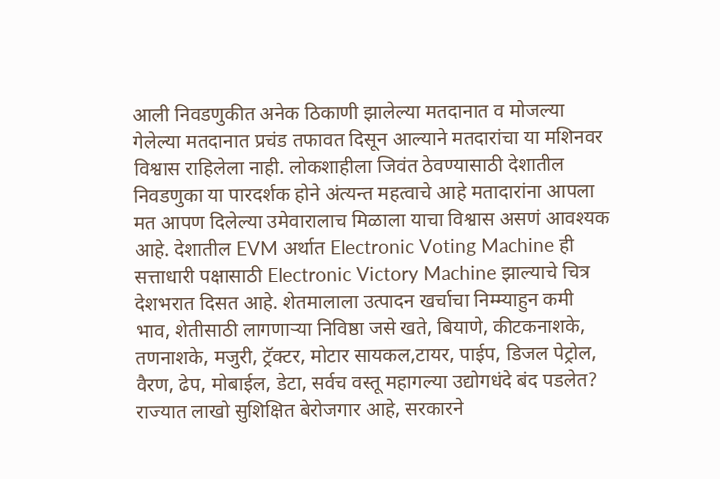आली निवडणुकीत अनेक ठिकाणी झालेल्या मतदानात व मोजल्या गेलेल्या मतदानात प्रचंड तफावत दिसून आल्याने मतदारांचा या मशिनवर विश्वास राहिलेला नाही. लोकशाहीला जिवंत ठेवण्यासाठी देशातील निवडणुका या पारदर्शक होने अंत्यन्त महत्वाचे आहे मतादारांना आपला मत आपण दिलेल्या उमेवारालाच मिळाला याचा विश्वास असणं आवश्यक आहे. देशातील EVM अर्थात Electronic Voting Machine ही सत्ताधारी पक्षासाठी Electronic Victory Machine झाल्याचे चित्र देशभरात दिसत आहे. शेतमालाला उत्पादन खर्चाचा निम्म्याहुन कमी भाव, शेतीसाठी लागणाऱ्या निविष्ठा जसे खते, बियाणे, कीटकनाशके, तणनाशके, मजुरी, ट्रॅक्टर, मोटार सायकल,टायर, पाईप, डिजल पेट्रोल, वैरण, ढेप, मोबाईल, डेटा, सर्वच वस्तू महागल्या उद्योगधंदे बंद पडलेत? राज्यात लाखो सुशिक्षित बेरोजगार आहे, सरकारने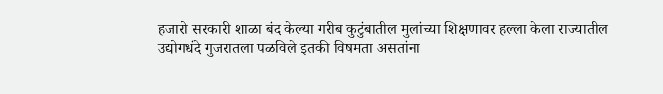हजारो सरकारी शाळा बंद केल्या गरीब कुटुंबातील मुलांच्या शिक्षणावर हल्ला केला राज्यातील उद्योगधंदे गुजरातला पळविले इतकी विषमता असतांना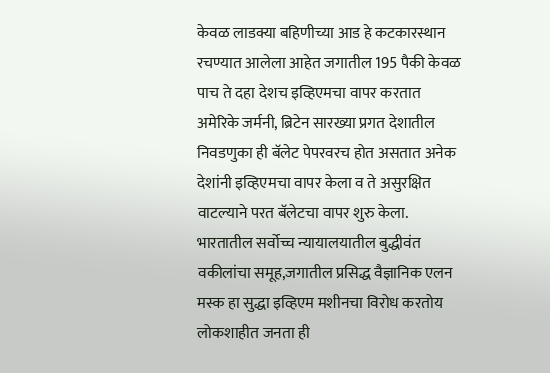केवळ लाडक्या बहिणीच्या आड हे कटकारस्थान रचण्यात आलेला आहेत जगातील 195 पैकी केवळ पाच ते दहा देशच इव्हिएमचा वापर करतात अमेरिके जर्मनी, ब्रिटेन सारख्या प्रगत देशातील निवडणुका ही बॅलेट पेपरवरच होत असतात अनेक देशांनी इव्हिएमचा वापर केला व ते असुरक्षित वाटल्याने परत बॅलेटचा वापर शुरु केला. भारतातील सर्वोच्च न्यायालयातील बुद्धीवंत वकीलांचा समूह,जगातील प्रसिद्ध वैज्ञानिक एलन मस्क हा सुद्धा इव्हिएम मशीनचा विरोध करतोय लोकशाहीत जनता ही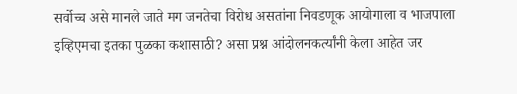सर्वोच्च असे मानले जाते मग जनतेचा विरोध असतांना निवडणूक आयोगाला व भाजपाला इव्हिएमचा इतका पुळका कशासाठी? असा प्रश्न आंदोलनकर्त्यांनी केला आहेत जर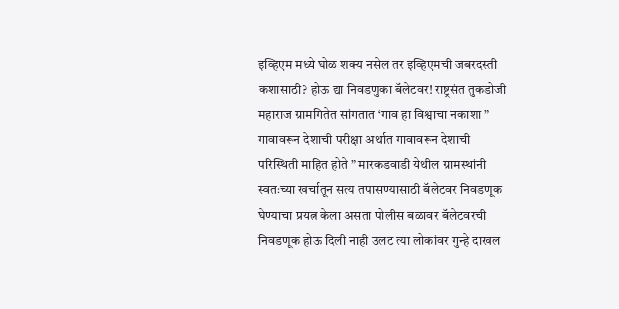इव्हिएम मध्ये घोळ शक्य नसेल तर इव्हिएमची जबरदस्ती कशासाठी? होऊ द्या निवडणुका बॅलेटवर! राष्ट्रसंत तुकडोजी महाराज ग्रामगितेत सांगतात ‘गाव हा विश्वाचा नकाशा ” गावावरून देशाची परीक्षा अर्थात गावावरून देशाची परिस्थिती माहित होते ” मारकडवाडी येथील ग्रामस्थांनी स्वतःच्या खर्चातून सत्य तपासण्यासाठी बॅलेटवर निवडणूक घेण्याचा प्रयत्न केला असता पोलीस बळावर बॅलेटवरची निवडणूक होऊ दिली नाही उलट त्या लोकांवर गुन्हे दाखल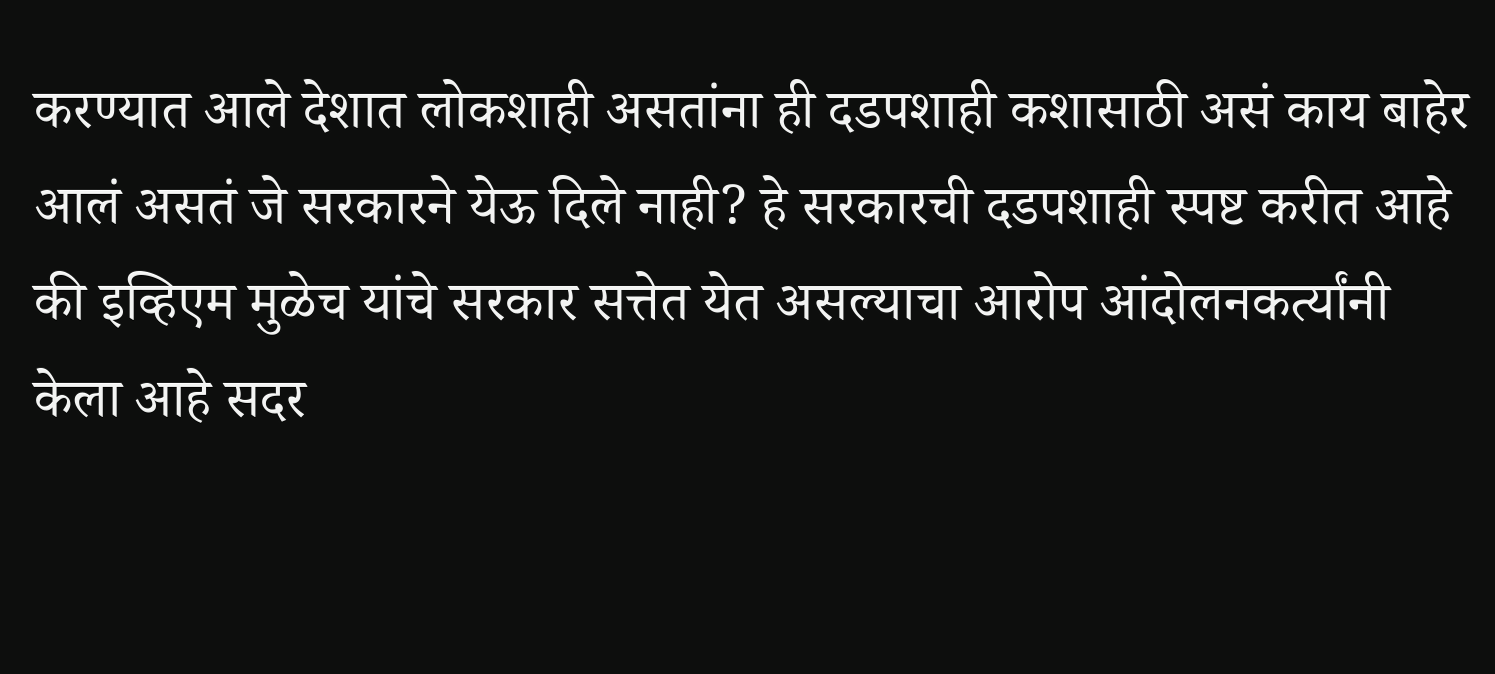करण्यात आले देशात लोकशाही असतांना ही दडपशाही कशासाठी असं काय बाहेर आलं असतं जे सरकारने येऊ दिले नाही? हे सरकारची दडपशाही स्पष्ट करीत आहे की इव्हिएम मुळेच यांचे सरकार सत्तेत येत असल्याचा आरोप आंदोलनकर्त्यांनी केला आहे सदर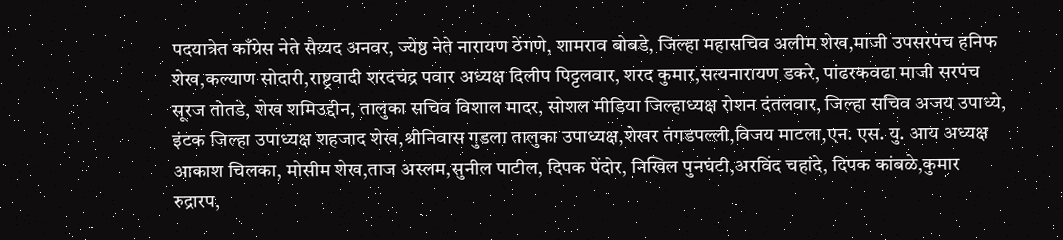पदयात्रेत काँग्रेस नेते सैय्यद अनवर, ज्येष्ठ नेते नारायण ठेंगणे, शामराव बोबडे, जिल्हा महासचिव अलीम शेख,माजी उपसरपंच हनिफ शेख,कल्याण सोदारी,राष्ट्रवादी शरदचंद्र पवार अध्यक्ष दिलीप पिट्टलवार, शरद कुमार,सत्यनारायण डकरे, पांढरकवढा माजी सरपंच सूरज तोतडे, शेख शमिउद्दीन, तालुका सचिव विशाल मादर, सोशल मीडिया जिल्हाध्यक्ष रोशन दंतलवार, जिल्हा सचिव अजय उपाध्ये, इंटक जिल्हा उपाध्यक्ष शहजाद शेख,श्रीनिवास गुडला तालुका उपाध्यक्ष,शेखर तंगडपल्ली,विजय माटला,एन. एस. यु. आय अध्यक्ष आकाश चिलका, मोसीम शेख,ताज अस्लम,सुनील पाटील, दिपक पेंदोर, निखिल पुनघंटी,अरविंद चहांदे, दिपक कांबळे,कुमार रुद्रारप,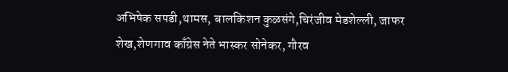अभिषेक सपडी,थामस, बालकिशन कुळसंगे,चिरंजीव मेडशेल्ली, जाफर शेख,शेणगाव काँग्रेस नेते भास्कर सोनेकर, गौरव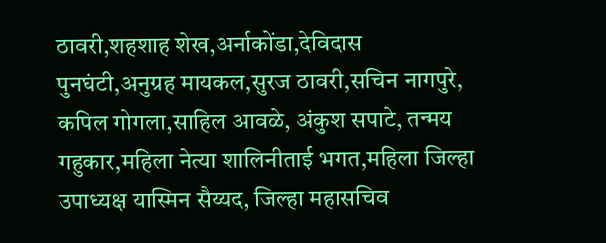ठावरी,शहशाह शेख,अर्नाकोंडा,देविदास पुनघंटी,अनुग्रह मायकल,सुरज ठावरी,सचिन नागपुरे, कपिल गोगला,साहिल आवळे, अंकुश सपाटे, तन्मय गहुकार,महिला नेत्या शालिनीताई भगत,महिला जिल्हा उपाध्यक्ष यास्मिन सैय्यद, जिल्हा महासचिव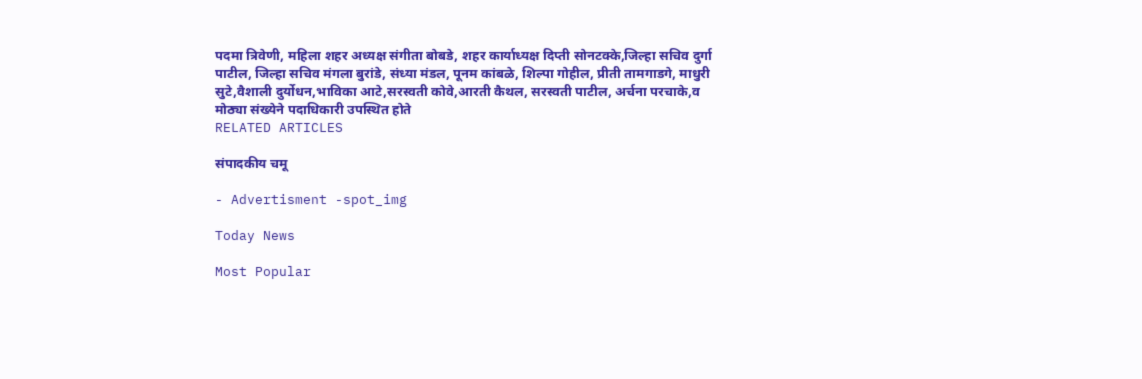पदमा त्रिवेणी, महिला शहर अध्यक्ष संगीता बोबडे, शहर कार्याध्यक्ष दिप्ती सोनटक्के,जिल्हा सचिव दुर्गा पाटील, जिल्हा सचिव मंगला बुरांडे, संध्या मंडल, पूनम कांबळे, शिल्पा गोहील, प्रीती तामगाडगे, माधुरी सुटे,वैशाली दुर्योधन,भाविका आटे,सरस्वती कोवे,आरती कैथल, सरस्वती पाटील, अर्चना परचाके,व मोठ्या संख्येने पदाधिकारी उपस्थित होते
RELATED ARTICLES

संपादकीय चमू

- Advertisment -spot_img

Today News

Most Popular